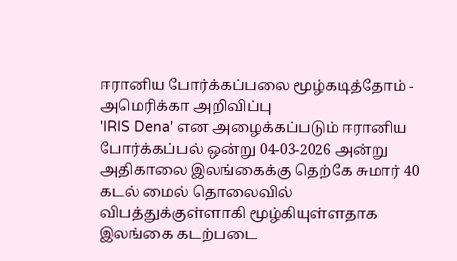ஈரானிய போர்க்கப்பலை மூழ்கடித்தோம் - அமெரிக்கா அறிவிப்பு
'IRIS Dena' என அழைக்கப்படும் ஈரானிய போர்க்கப்பல் ஒன்று 04-03-2026 அன்று அதிகாலை இலங்கைக்கு தெற்கே சுமார் 40 கடல் மைல் தொலைவில் விபத்துக்குள்ளாகி மூழ்கியுள்ளதாக இலங்கை கடற்படை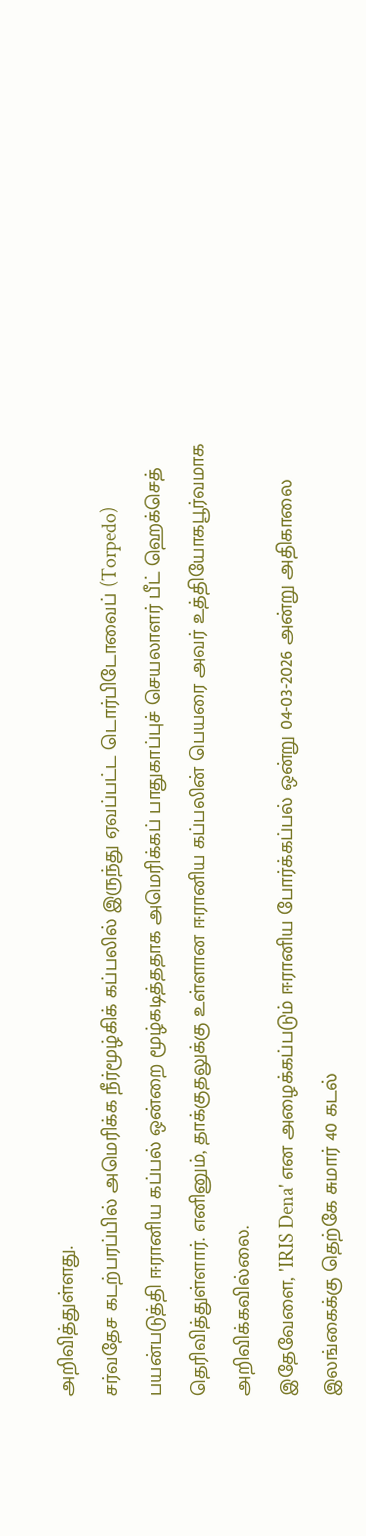அறிவித்துள்ளது.
சர்வதேச கடற்பரப்பில் அமெரிக்க நீர்மூழ்கிக் கப்பலில் இருந்து ஏவப்பட்ட டொர்பிடோவைப் (Torpedo) பயன்படுத்தி ஈரானிய கப்பல் ஒன்றை மூழ்கடித்ததாக அமெரிக்கப் பாதுகாப்புச் செயலாளர் பீட் ஹெக்செத் தெரிவித்துள்ளார். எனினும், தாக்குதலுக்கு உள்ளான ஈரானிய கப்பலின் பெயரை அவர் உத்தியோகபூர்வமாக அறிவிக்கவில்லை.
இதேவேளை, 'IRIS Dena' என அழைக்கப்படும் ஈரானிய போர்க்கப்பல் ஒன்று 04-03-2026 அன்று அதிகாலை இலங்கைக்கு தெற்கே சுமார் 40 கடல்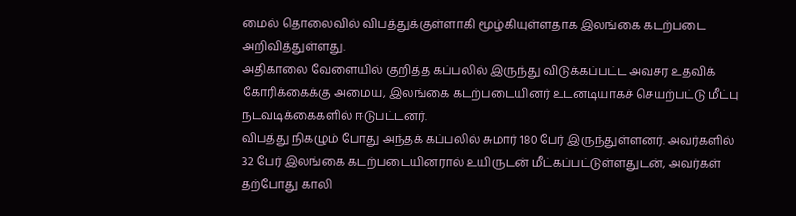மைல் தொலைவில் விபத்துக்குள்ளாகி மூழ்கியுள்ளதாக இலங்கை கடற்படை அறிவித்துள்ளது.
அதிகாலை வேளையில் குறித்த கப்பலில் இருந்து விடுக்கப்பட்ட அவசர உதவிக் கோரிக்கைக்கு அமைய, இலங்கை கடற்படையினர் உடனடியாகச் செயற்பட்டு மீட்பு நடவடிக்கைகளில் ஈடுபட்டனர்.
விபத்து நிகழும் போது அந்தக் கப்பலில் சுமார் 180 பேர் இருந்துள்ளனர். அவர்களில் 32 பேர் இலங்கை கடற்படையினரால் உயிருடன் மீட்கப்பட்டுள்ளதுடன், அவர்கள் தற்போது காலி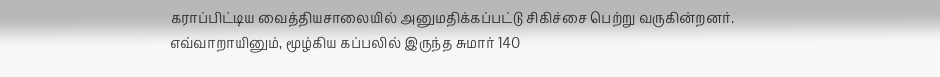கராப்பிட்டிய வைத்தியசாலையில் அனுமதிக்கப்பட்டு சிகிச்சை பெற்று வருகின்றனர்.
எவ்வாறாயினும், மூழ்கிய கப்பலில் இருந்த சுமார் 140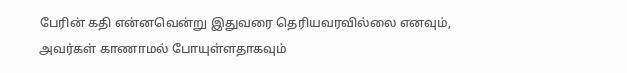பேரின் கதி என்னவென்று இதுவரை தெரியவரவில்லை எனவும், அவர்கள் காணாமல் போயுள்ளதாகவும்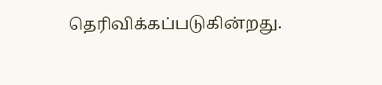தெரிவிக்கப்படுகின்றது.